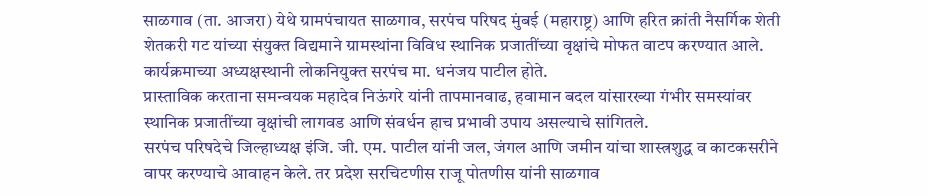साळगाव (ता. आजरा) येथे ग्रामपंचायत साळगाव, सरपंच परिषद मुंबई (महाराष्ट्र) आणि हरित क्रांती नैसर्गिक शेती शेतकरी गट यांच्या संयुक्त विद्यमाने ग्रामस्थांना विविध स्थानिक प्रजातींच्या वृक्षांचे मोफत वाटप करण्यात आले. कार्यक्रमाच्या अध्यक्षस्थानी लोकनियुक्त सरपंच मा. धनंजय पाटील होते.
प्रास्ताविक करताना समन्वयक महादेव निऊंगरे यांनी तापमानवाढ, हवामान बदल यांसारख्या गंभीर समस्यांवर स्थानिक प्रजातींच्या वृक्षांची लागवड आणि संवर्धन हाच प्रभावी उपाय असल्याचे सांगितले.
सरपंच परिषदेचे जिल्हाध्यक्ष इंजि. जी. एम. पाटील यांनी जल, जंगल आणि जमीन यांचा शास्त्रशुद्ध व काटकसरीने वापर करण्याचे आवाहन केले. तर प्रदेश सरचिटणीस राजू पोतणीस यांनी साळगाव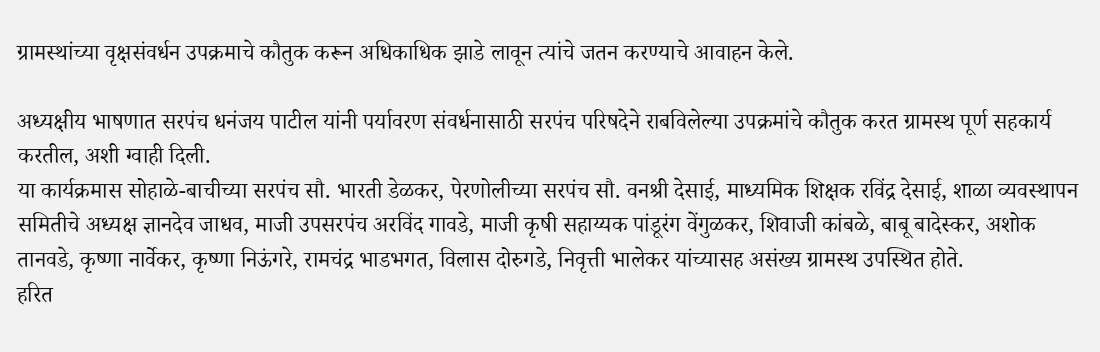ग्रामस्थांच्या वृक्षसंवर्धन उपक्रमाचे कौतुक करून अधिकाधिक झाडे लावून त्यांचे जतन करण्याचे आवाहन केले.

अध्यक्षीय भाषणात सरपंच धनंजय पाटील यांनी पर्यावरण संवर्धनासाठी सरपंच परिषदेने राबविलेल्या उपक्रमांचे कौतुक करत ग्रामस्थ पूर्ण सहकार्य करतील, अशी ग्वाही दिली.
या कार्यक्रमास सोहाळे-बाचीच्या सरपंच सौ. भारती डेळकर, पेरणोलीच्या सरपंच सौ. वनश्री देसाई, माध्यमिक शिक्षक रविंद्र देसाई, शाळा व्यवस्थापन समितीचे अध्यक्ष ज्ञानदेव जाधव, माजी उपसरपंच अरविंद गावडे, माजी कृषी सहाय्यक पांडूरंग वेंगुळकर, शिवाजी कांबळे, बाबू बादेस्कर, अशोक तानवडे, कृष्णा नार्वेकर, कृष्णा निऊंगरे, रामचंद्र भाडभगत, विलास दोरुगडे, निवृत्ती भालेकर यांच्यासह असंख्य ग्रामस्थ उपस्थित होते.
हरित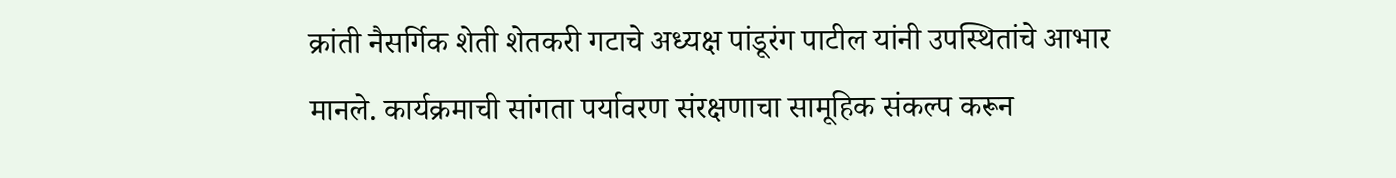क्रांती नैसर्गिक शेती शेतकरी गटाचे अध्यक्ष पांडूरंग पाटील यांनी उपस्थितांचे आभार मानले. कार्यक्रमाची सांगता पर्यावरण संरक्षणाचा सामूहिक संकल्प करून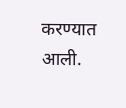करण्यात आली.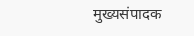मुख्यसंपादक